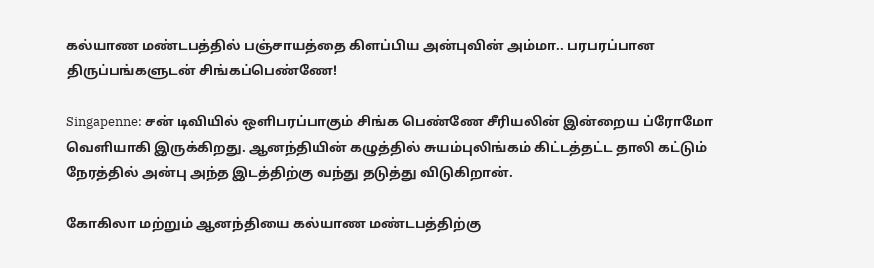கல்யாண மண்டபத்தில் பஞ்சாயத்தை கிளப்பிய அன்புவின் அம்மா.. பரபரப்பான திருப்பங்களுடன் சிங்கப்பெண்ணே!

Singapenne: சன் டிவியில் ஒளிபரப்பாகும் சிங்க பெண்ணே சீரியலின் இன்றைய ப்ரோமோ வெளியாகி இருக்கிறது. ஆனந்தியின் கழுத்தில் சுயம்புலிங்கம் கிட்டத்தட்ட தாலி கட்டும் நேரத்தில் அன்பு அந்த இடத்திற்கு வந்து தடுத்து விடுகிறான்.

கோகிலா மற்றும் ஆனந்தியை கல்யாண மண்டபத்திற்கு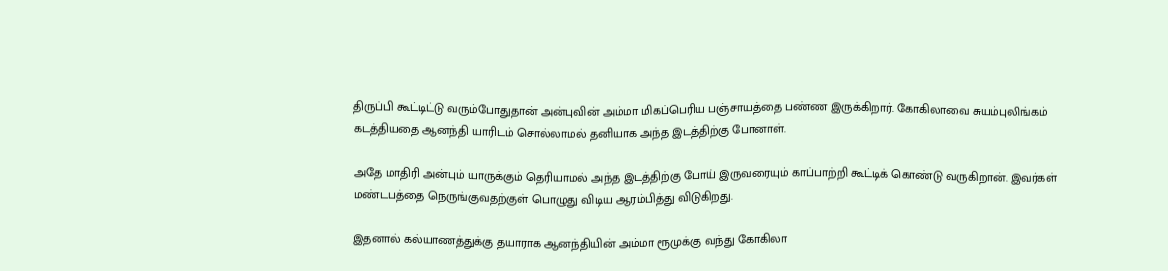திருப்பி கூட்டிட்டு வரும்போதுதான் அன்புவின் அம்மா மிகப்பெரிய பஞ்சாயத்தை பண்ண இருக்கிறார். கோகிலாவை சுயம்புலிங்கம் கடத்தியதை ஆனந்தி யாரிடம் சொல்லாமல் தனியாக அந்த இடத்திற்கு போனாள்.

அதே மாதிரி அன்பும் யாருக்கும் தெரியாமல் அந்த இடத்திற்கு போய் இருவரையும் காப்பாற்றி கூட்டிக் கொண்டு வருகிறான். இவர்கள் மண்டபத்தை நெருங்குவதற்குள் பொழுது விடிய ஆரம்பித்து விடுகிறது.

இதனால் கல்யாணத்துக்கு தயாராக ஆனந்தியின் அம்மா ரூமுக்கு வந்து கோகிலா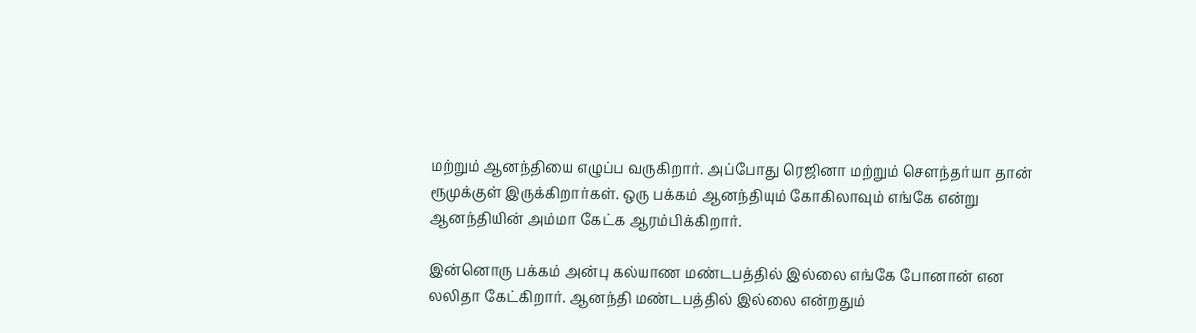மற்றும் ஆனந்தியை எழுப்ப வருகிறார். அப்போது ரெஜினா மற்றும் சௌந்தர்யா தான் ரூமுக்குள் இருக்கிறார்கள். ஒரு பக்கம் ஆனந்தியும் கோகிலாவும் எங்கே என்று ஆனந்தியின் அம்மா கேட்க ஆரம்பிக்கிறார்.

இன்னொரு பக்கம் அன்பு கல்யாண மண்டபத்தில் இல்லை எங்கே போனான் என லலிதா கேட்கிறார். ஆனந்தி மண்டபத்தில் இல்லை என்றதும்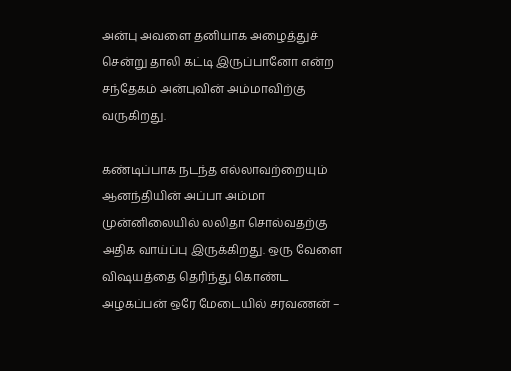அன்பு அவளை தனியாக அழைத்துச் சென்று தாலி கட்டி இருப்பானோ என்ற சந்தேகம் அன்புவின் அம்மாவிற்கு வருகிறது.

கண்டிப்பாக நடந்த எல்லாவற்றையும் ஆனந்தியின் அப்பா அம்மா முன்னிலையில் லலிதா சொல்வதற்கு அதிக வாய்ப்பு இருக்கிறது. ஒரு வேளை விஷயத்தை தெரிந்து கொண்ட அழகப்பன் ஒரே மேடையில் சரவணன் –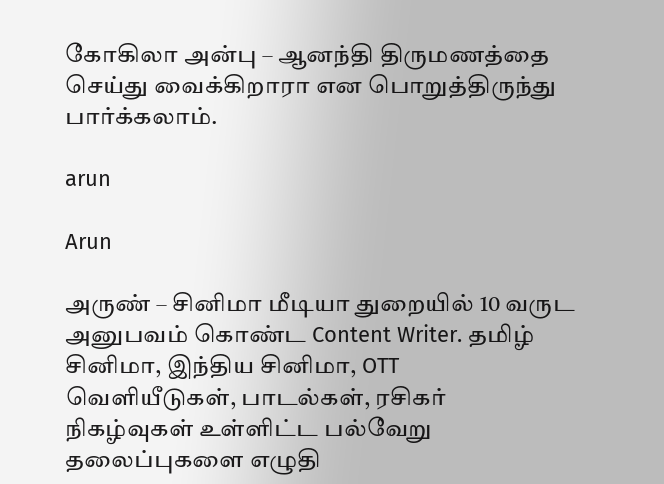கோகிலா அன்பு – ஆனந்தி திருமணத்தை செய்து வைக்கிறாரா என பொறுத்திருந்து பார்க்கலாம்.

arun

Arun

அருண் – சினிமா மீடியா துறையில் 10 வருட அனுபவம் கொண்ட Content Writer. தமிழ் சினிமா, இந்திய சினிமா, OTT வெளியீடுகள், பாடல்கள், ரசிகர் நிகழ்வுகள் உள்ளிட்ட பல்வேறு தலைப்புகளை எழுதி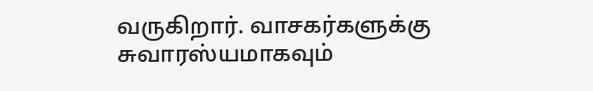வருகிறார். வாசகர்களுக்கு சுவாரஸ்யமாகவும்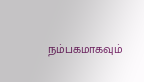நம்பகமாகவும்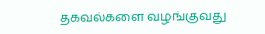தகவல்களை வழங்குவது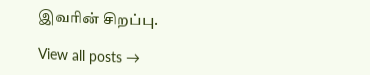இவரின் சிறப்பு.

View all posts →